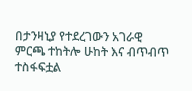በታንዛኒያ የተደረገውን አገራዊ ምርጫ ተከትሎ ሁከት እና ብጥብጥ ተስፋፍቷል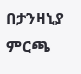በታንዛኒያ ምርጫ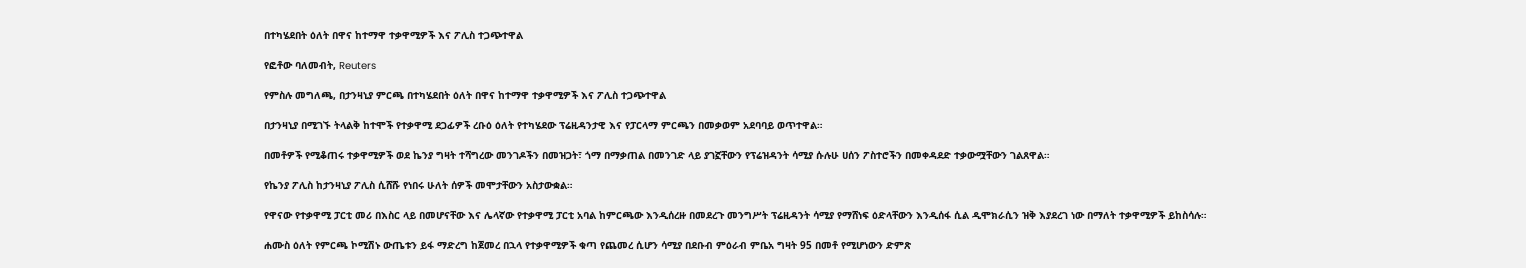በተካሄደበት ዕለት በዋና ከተማዋ ተቃዋሚዎች እና ፖሊስ ተጋጭተዋል

የፎቶው ባለመብት, Reuters

የምስሉ መግለጫ, በታንዛኒያ ምርጫ በተካሄደበት ዕለት በዋና ከተማዋ ተቃዋሚዎች እና ፖሊስ ተጋጭተዋል

በታንዛኒያ በሚገኙ ትላልቅ ከተሞች የተቃዋሚ ደጋፊዎች ረቡዕ ዕለት የተካሄደው ፕሬዚዳንታዊ እና የፓርላማ ምርጫን በመቃወም አደባባይ ወጥተዋል።

በመቶዎች የሚቆጠሩ ተቃዋሚዎች ወደ ኬንያ ግዛት ተሻግረው መንገዶችን በመዝጋት፣ ጎማ በማቃጠል በመንገድ ላይ ያገኟቸውን የፕሬዝዳንት ሳሚያ ሱሉሁ ሀሰን ፖስተሮችን በመቀዳደድ ተቃውሟቸውን ገልጸዋል።

የኬንያ ፖሊስ ከታንዛኒያ ፖሊስ ሲሸሹ የነበሩ ሁለት ሰዎች መሞታቸውን አስታውቋል።

የዋናው የተቃዋሚ ፓርቲ መሪ በእስር ላይ በመሆናቸው እና ሌላኛው የተቃዋሚ ፓርቲ አባል ከምርጫው እንዲሰረዙ በመደረጉ መንግሥት ፕሬዚዳንት ሳሚያ የማሸነፍ ዕድላቸውን እንዲሰፋ ሲል ዲሞክራሲን ዝቅ እያደረገ ነው በማለት ተቃዋሚዎች ይከስሳሉ።

ሐሙስ ዕለት የምርጫ ኮሚሽኑ ውጤቱን ይፋ ማድረግ ከጀመረ በኋላ የተቃዋሚዎች ቁጣ የጨመረ ሲሆን ሳሚያ በደቡብ ምዕራብ ምቤአ ግዛት 95 በመቶ የሚሆነውን ድምጽ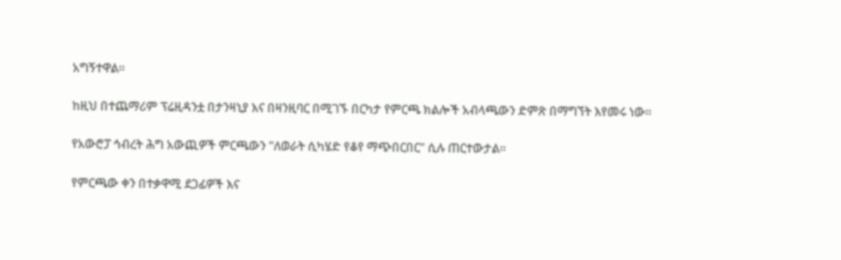አግኝተዋል።

ከዚህ በተጨማሪም ፕሬዚዳንቷ በታንዛኒያ እና በዛንዚባር በሚገኙ በርካታ የምርጫ ክልሎች አብላጫውን ድምጽ በማግኘት እየመሩ ነው።

የአውሮፓ ኅብረት ሕግ አውጪዎች ምርጫውን "ለወራት ሲካሄድ የቆየ ማጭበርበር" ሲሉ ጠርተውታል።

የምርጫው ቀን በተቃዋሚ ደጋፊዎች እና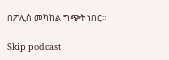በፖሊስ መካከል ግጭት ነበር።

Skip podcast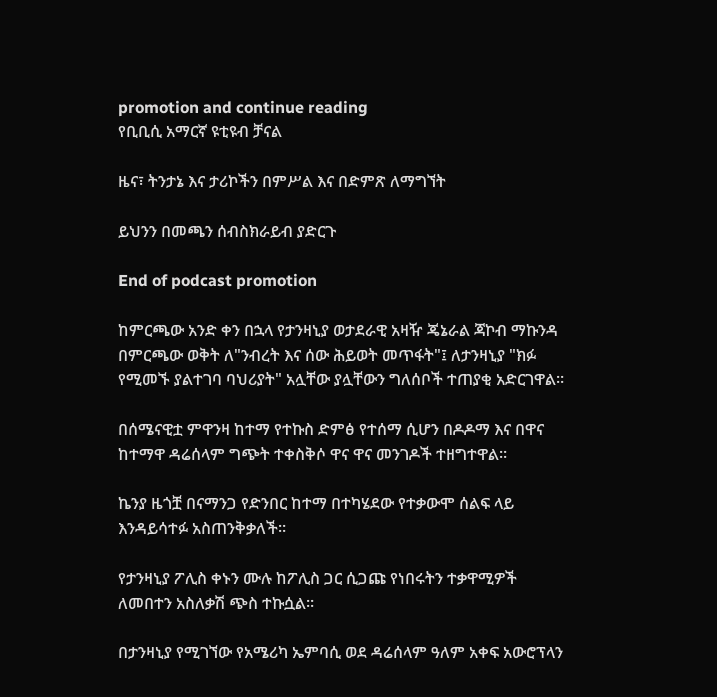promotion and continue reading
የቢቢሲ አማርኛ ዩቲዩብ ቻናል

ዜና፣ ትንታኔ እና ታሪኮችን በምሥል እና በድምጽ ለማግኘት

ይህንን በመጫን ሰብስክራይብ ያድርጉ

End of podcast promotion

ከምርጫው አንድ ቀን በኋላ የታንዛኒያ ወታደራዊ አዛዥ ጄኔራል ጃኮብ ማኩንዳ በምርጫው ወቅት ለ"ንብረት እና ሰው ሕይወት መጥፋት"፤ ለታንዛኒያ "ክፉ የሚመኙ ያልተገባ ባህሪያት" አሏቸው ያሏቸውን ግለሰቦች ተጠያቂ አድርገዋል።

በሰሜናዊቷ ምዋንዛ ከተማ የተኩስ ድምፅ የተሰማ ሲሆን በዶዶማ እና በዋና ከተማዋ ዳሬሰላም ግጭት ተቀስቅሶ ዋና ዋና መንገዶች ተዘግተዋል።

ኬንያ ዜጎቿ በናማንጋ የድንበር ከተማ በተካሄደው የተቃውሞ ሰልፍ ላይ እንዳይሳተፉ አስጠንቅቃለች።

የታንዛኒያ ፖሊስ ቀኑን ሙሉ ከፖሊስ ጋር ሲጋጩ የነበሩትን ተቃዋሚዎች ለመበተን አስለቃሽ ጭስ ተኩሷል።

በታንዛኒያ የሚገኘው የአሜሪካ ኤምባሲ ወደ ዳሬሰላም ዓለም አቀፍ አውሮፕላን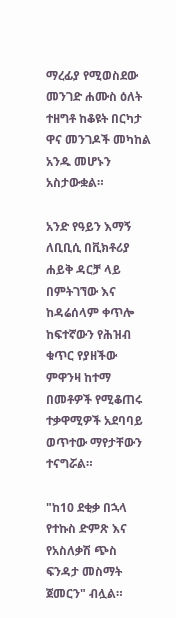ማረፊያ የሚወስደው መንገድ ሐሙስ ዕለት ተዘግቶ ከቆዩት በርካታ ዋና መንገዶች መካከል አንዱ መሆኑን አስታውቋል።

አንድ የዓይን እማኝ ለቢቢሲ በቪክቶሪያ ሐይቅ ዳርቻ ላይ በምትገኘው እና ከዳሬሰላም ቀጥሎ ከፍተኛውን የሕዝብ ቁጥር የያዘችው ምዋንዛ ከተማ በመቶዎች የሚቆጠሩ ተቃዋሚዎች አደባባይ ወጥተው ማየታቸውን ተናግሯል።

"ከ10 ደቂቃ በኋላ የተኩስ ድምጽ እና የአስለቃሽ ጭስ ፍንዳታ መስማት ጀመርን" ብሏል።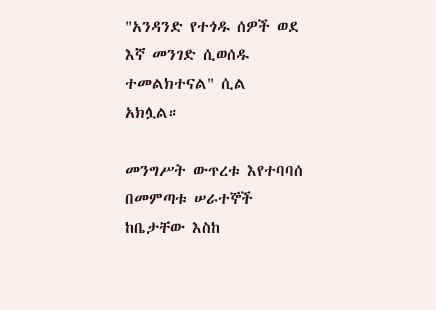"አንዳንድ የተጎዱ ሰዎች ወደ እኛ መንገድ ሲወሰዱ ተመልክተናል" ሲል አክሏል።

መንግሥት ውጥረቱ እየተባባሰ በመምጣቱ ሠራተኞች ከቤታቸው እስከ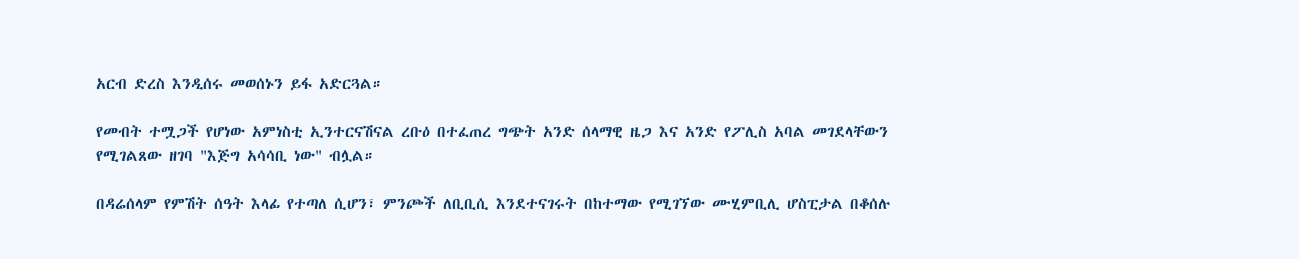አርብ ድረስ እንዲሰሩ መወሰኑን ይፋ አድርጓል።

የመብት ተሟጋች የሆነው አምነስቲ ኢንተርናሽናል ረቡዕ በተፈጠረ ግጭት አንድ ሰላማዊ ዜጋ እና አንድ የፖሊስ አባል መገደላቸውን የሚገልጸው ዘገባ "እጅግ አሳሳቢ ነው" ብሏል።

በዳሬሰላም የምሽት ሰዓት እላፊ የተጣለ ሲሆን፣ ምንጮች ለቢቢሲ እንደተናገሩት በከተማው የሚገኘው ሙሂምቢሊ ሆስፒታል በቆሰሉ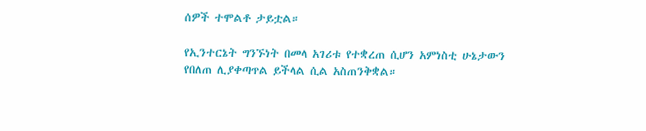ሰዎች ተሞልቶ ታይቷል።

የኢንተርኔት ግንኙነት በመላ አገሪቱ የተቋረጠ ሲሆን አምነስቲ ሁኔታውን የበለጠ ሊያቀጣጥል ይችላል ሲል አስጠንቅቋል።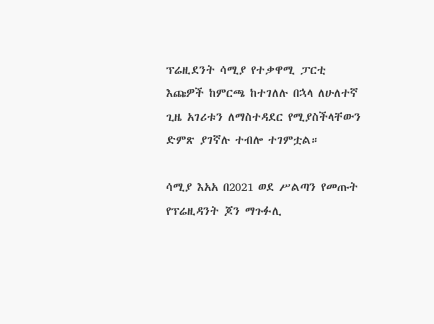ፕሬዚደንት ሳሚያ የተቃዋሚ ፓርቲ እጩዎች ከምርጫ ከተገለሉ በኋላ ለሁለተኛ ጊዜ አገሪቱን ለማስተዳደር የሚያስችላቸውን ድምጽ ያገኛሉ ተብሎ ተገምቷል።

ሳሚያ እአአ በ2021 ወደ ሥልጣን የመጡት የፕሬዚዳንት ጆን ማጉፉሊ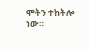ሞትን ተከትሎ ነው።